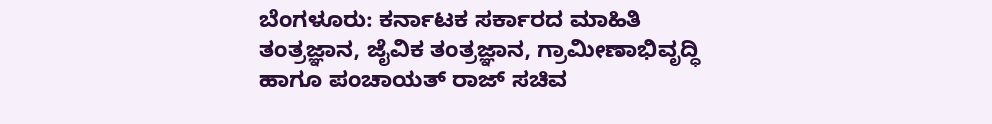ಬೆಂಗಳೂರು: ಕರ್ನಾಟಕ ಸರ್ಕಾರದ ಮಾಹಿತಿ ತಂತ್ರಜ್ಞಾನ, ಜೈವಿಕ ತಂತ್ರಜ್ಞಾನ, ಗ್ರಾಮೀಣಾಭಿವೃದ್ಧಿ ಹಾಗೂ ಪಂಚಾಯತ್ ರಾಜ್ ಸಚಿವ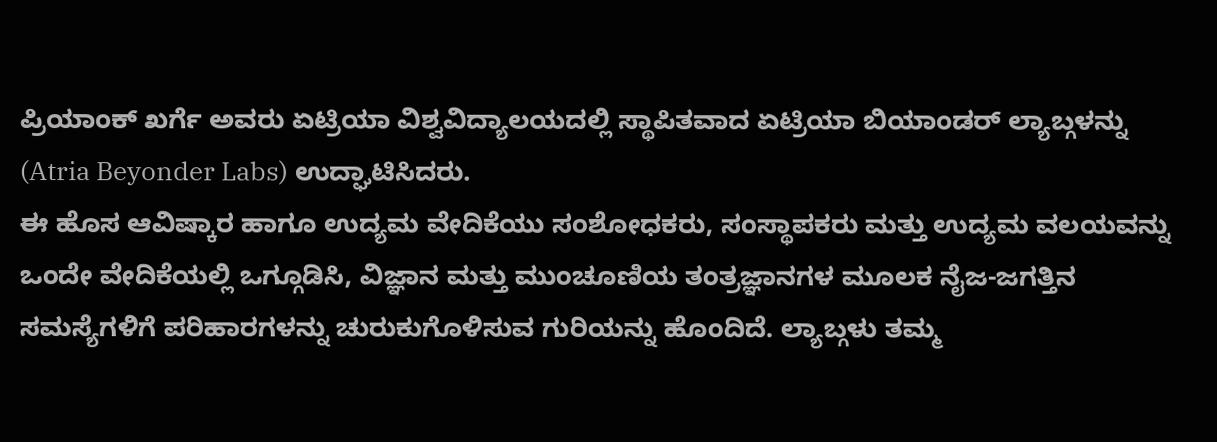ಪ್ರಿಯಾಂಕ್ ಖರ್ಗೆ ಅವರು ಏಟ್ರಿಯಾ ವಿಶ್ವವಿದ್ಯಾಲಯದಲ್ಲಿ ಸ್ಥಾಪಿತವಾದ ಏಟ್ರಿಯಾ ಬಿಯಾಂಡರ್ ಲ್ಯಾಬ್ಗಳನ್ನು (Atria Beyonder Labs) ಉದ್ಘಾಟಿಸಿದರು.
ಈ ಹೊಸ ಆವಿಷ್ಕಾರ ಹಾಗೂ ಉದ್ಯಮ ವೇದಿಕೆಯು ಸಂಶೋಧಕರು, ಸಂಸ್ಥಾಪಕರು ಮತ್ತು ಉದ್ಯಮ ವಲಯವನ್ನು ಒಂದೇ ವೇದಿಕೆಯಲ್ಲಿ ಒಗ್ಗೂಡಿಸಿ, ವಿಜ್ಞಾನ ಮತ್ತು ಮುಂಚೂಣಿಯ ತಂತ್ರಜ್ಞಾನಗಳ ಮೂಲಕ ನೈಜ-ಜಗತ್ತಿನ ಸಮಸ್ಯೆಗಳಿಗೆ ಪರಿಹಾರಗಳನ್ನು ಚುರುಕುಗೊಳಿಸುವ ಗುರಿಯನ್ನು ಹೊಂದಿದೆ. ಲ್ಯಾಬ್ಗಳು ತಮ್ಮ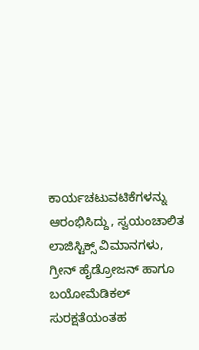ಕಾರ್ಯಚಟುವಟಿಕೆಗಳನ್ನು ಆರಂಭಿಸಿದ್ದು, ಸ್ವಯಂಚಾಲಿತ ಲಾಜಿಸ್ಟಿಕ್ಸ್ ವಿಮಾನಗಳು, ಗ್ರೀನ್ ಹೈಡ್ರೋಜನ್ ಹಾಗೂ ಬಯೋಮೆಡಿಕಲ್ ಸುರಕ್ಷತೆಯಂತಹ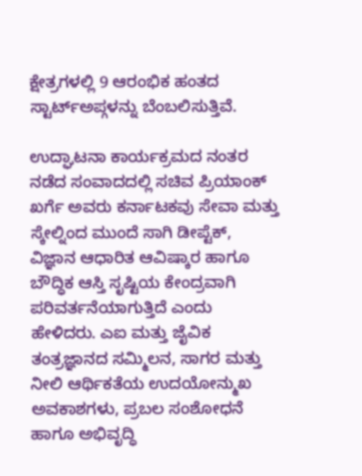ಕ್ಷೇತ್ರಗಳಲ್ಲಿ 9 ಆರಂಭಿಕ ಹಂತದ ಸ್ಟಾರ್ಟ್ಅಪ್ಗಳನ್ನು ಬೆಂಬಲಿಸುತ್ತಿವೆ.

ಉದ್ಘಾಟನಾ ಕಾರ್ಯಕ್ರಮದ ನಂತರ ನಡೆದ ಸಂವಾದದಲ್ಲಿ ಸಚಿವ ಪ್ರಿಯಾಂಕ್ ಖರ್ಗೆ ಅವರು ಕರ್ನಾಟಕವು ಸೇವಾ ಮತ್ತು ಸ್ಕೇಲ್ನಿಂದ ಮುಂದೆ ಸಾಗಿ ಡೀಪ್ಟೆಕ್, ವಿಜ್ಞಾನ ಆಧಾರಿತ ಆವಿಷ್ಕಾರ ಹಾಗೂ ಬೌದ್ಧಿಕ ಆಸ್ತಿ ಸೃಷ್ಟಿಯ ಕೇಂದ್ರವಾಗಿ ಪರಿವರ್ತನೆಯಾಗುತ್ತಿದೆ ಎಂದು ಹೇಳಿದರು. ಎಐ ಮತ್ತು ಜೈವಿಕ ತಂತ್ರಜ್ಞಾನದ ಸಮ್ಮಿಲನ, ಸಾಗರ ಮತ್ತು ನೀಲಿ ಆರ್ಥಿಕತೆಯ ಉದಯೋನ್ಮುಖ ಅವಕಾಶಗಳು, ಪ್ರಬಲ ಸಂಶೋಧನೆ ಹಾಗೂ ಅಭಿವೃದ್ಧಿ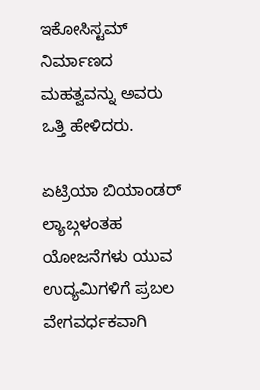ಇಕೋಸಿಸ್ಟಮ್ ನಿರ್ಮಾಣದ ಮಹತ್ವವನ್ನು ಅವರು ಒತ್ತಿ ಹೇಳಿದರು.

ಏಟ್ರಿಯಾ ಬಿಯಾಂಡರ್ ಲ್ಯಾಬ್ಗಳಂತಹ ಯೋಜನೆಗಳು ಯುವ ಉದ್ಯಮಿಗಳಿಗೆ ಪ್ರಬಲ ವೇಗವರ್ಧಕವಾಗಿ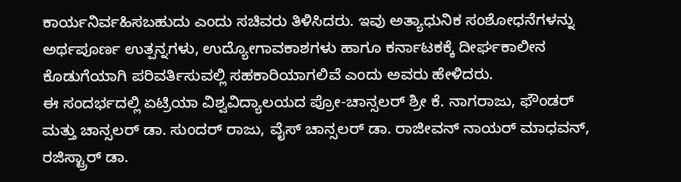ಕಾರ್ಯನಿರ್ವಹಿಸಬಹುದು ಎಂದು ಸಚಿವರು ತಿಳಿಸಿದರು. ಇವು ಅತ್ಯಾಧುನಿಕ ಸಂಶೋಧನೆಗಳನ್ನು ಅರ್ಥಪೂರ್ಣ ಉತ್ಪನ್ನಗಳು, ಉದ್ಯೋಗಾವಕಾಶಗಳು ಹಾಗೂ ಕರ್ನಾಟಕಕ್ಕೆ ದೀರ್ಘಕಾಲೀನ ಕೊಡುಗೆಯಾಗಿ ಪರಿವರ್ತಿಸುವಲ್ಲಿ ಸಹಕಾರಿಯಾಗಲಿವೆ ಎಂದು ಅವರು ಹೇಳಿದರು.
ಈ ಸಂದರ್ಭದಲ್ಲಿ ಏಟ್ರಿಯಾ ವಿಶ್ವವಿದ್ಯಾಲಯದ ಪ್ರೋ-ಚಾನ್ಸಲರ್ ಶ್ರೀ ಕೆ. ನಾಗರಾಜು, ಫೌಂಡರ್ ಮತ್ತು ಚಾನ್ಸಲರ್ ಡಾ. ಸುಂದರ್ ರಾಜು, ವೈಸ್ ಚಾನ್ಸಲರ್ ಡಾ. ರಾಜೀವನ್ ನಾಯರ್ ಮಾಧವನ್, ರಜಿಸ್ಟ್ರಾರ್ ಡಾ.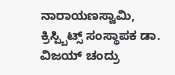ನಾರಾಯಣಸ್ವಾಮಿ, ಕ್ರಿಸ್ಪ್ಬಿಟ್ಸ್ ಸಂಸ್ಥಾಪಕ ಡಾ. ವಿಜಯ್ ಚಂದ್ರು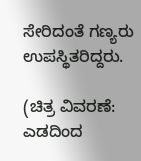ಸೇರಿದಂತೆ ಗಣ್ಯರು ಉಪಸ್ಥಿತರಿದ್ದರು.

(ಚಿತ್ರ ವಿವರಣೆ: ಎಡದಿಂದ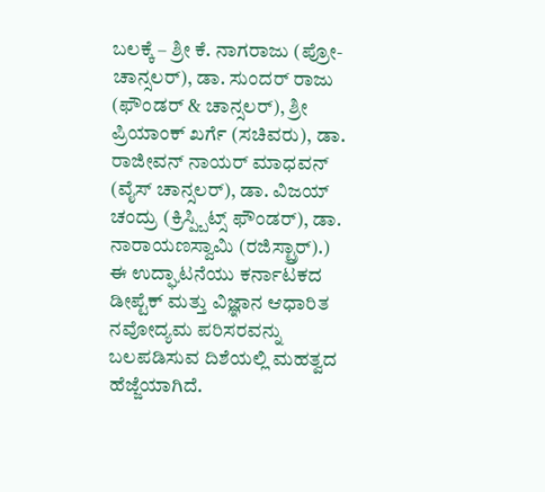ಬಲಕ್ಕೆ – ಶ್ರೀ ಕೆ. ನಾಗರಾಜು (ಪ್ರೋ-ಚಾನ್ಸಲರ್), ಡಾ. ಸುಂದರ್ ರಾಜು (ಫೌಂಡರ್ & ಚಾನ್ಸಲರ್), ಶ್ರೀ ಪ್ರಿಯಾಂಕ್ ಖರ್ಗೆ (ಸಚಿವರು), ಡಾ. ರಾಜೀವನ್ ನಾಯರ್ ಮಾಧವನ್ (ವೈಸ್ ಚಾನ್ಸಲರ್), ಡಾ. ವಿಜಯ್ ಚಂದ್ರು (ಕ್ರಿಸ್ಪ್ಬಿಟ್ಸ್ ಫೌಂಡರ್), ಡಾ. ನಾರಾಯಣಸ್ವಾಮಿ (ರಜಿಸ್ಟ್ರಾರ್).)
ಈ ಉದ್ಘಾಟನೆಯು ಕರ್ನಾಟಕದ ಡೀಪ್ಟೆಕ್ ಮತ್ತು ವಿಜ್ಞಾನ ಆಧಾರಿತ ನವೋದ್ಯಮ ಪರಿಸರವನ್ನು ಬಲಪಡಿಸುವ ದಿಶೆಯಲ್ಲಿ ಮಹತ್ವದ ಹೆಜ್ಜೆಯಾಗಿದೆ.